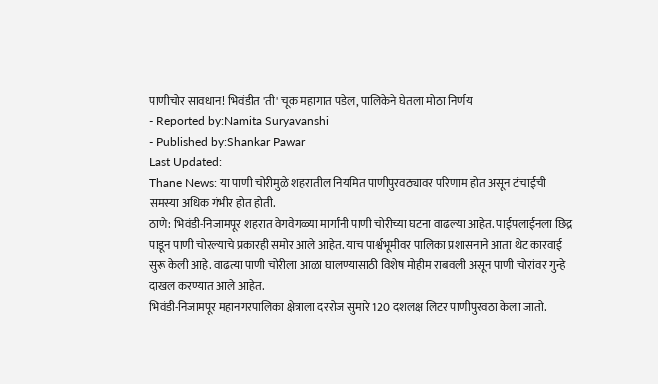पाणीचोर सावधान! भिवंडीत 'ती' चूक महागात पडेल, पालिकेने घेतला मोठा निर्णय
- Reported by:Namita Suryavanshi
- Published by:Shankar Pawar
Last Updated:
Thane News: या पाणी चोरीमुळे शहरातील नियमित पाणीपुरवठ्यावर परिणाम होत असून टंचाईची समस्या अधिक गंभीर होत होती.
ठाणे: भिवंडी-निजामपूर शहरात वेगवेगळ्या मार्गांनी पाणी चोरीच्या घटना वाढल्या आहेत. पाईपलाईनला छिद्र पाडून पाणी चोरल्याचे प्रकारही समोर आले आहेत. याच पार्श्वभूमीवर पालिका प्रशासनाने आता थेट कारवाई सुरू केली आहे. वाढत्या पाणी चोरीला आळा घालण्यासाठी विशेष मोहीम राबवली असून पाणी चोरांवर गुन्हे दाखल करण्यात आले आहेत.
भिवंडी-निजामपूर महानगरपालिका क्षेत्राला दररोज सुमारे 120 दशलक्ष लिटर पाणीपुरवठा केला जातो.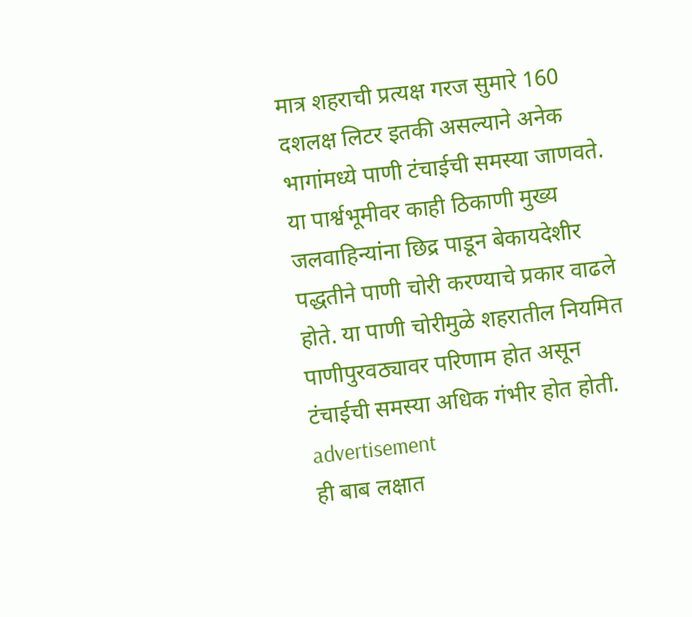मात्र शहराची प्रत्यक्ष गरज सुमारे 160 दशलक्ष लिटर इतकी असल्याने अनेक भागांमध्ये पाणी टंचाईची समस्या जाणवते. या पार्श्वभूमीवर काही ठिकाणी मुख्य जलवाहिन्यांना छिद्र पाडून बेकायदेशीर पद्धतीने पाणी चोरी करण्याचे प्रकार वाढले होते. या पाणी चोरीमुळे शहरातील नियमित पाणीपुरवठ्यावर परिणाम होत असून टंचाईची समस्या अधिक गंभीर होत होती.
advertisement
ही बाब लक्षात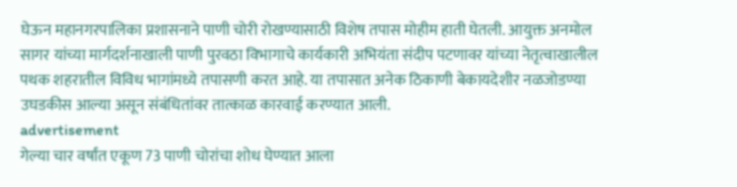घेऊन महानगरपालिका प्रशासनाने पाणी चोरी रोखण्यासाठी विशेष तपास मोहीम हाती घेतली. आयुक्त अनमोल सागर यांच्या मार्गदर्शनाखाली पाणी पुरवठा विभागाचे कार्यकारी अभियंता संदीप पटणावर यांच्या नेतृत्वाखालील पथक शहरातील विविध भागांमध्ये तपासणी करत आहे. या तपासात अनेक ठिकाणी बेकायदेशीर नळजोडण्या उघडकीस आल्या असून संबंधितांवर तात्काळ कारवाई करण्यात आली.
advertisement
गेल्या चार वर्षांत एकूण 73 पाणी चोरांचा शोध घेण्यात आला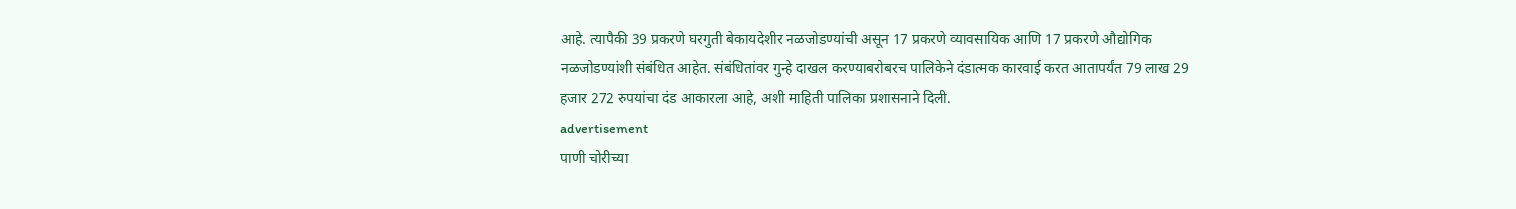आहे. त्यापैकी 39 प्रकरणे घरगुती बेकायदेशीर नळजोडण्यांची असून 17 प्रकरणे व्यावसायिक आणि 17 प्रकरणे औद्योगिक नळजोडण्यांशी संबंधित आहेत. संबंधितांवर गुन्हे दाखल करण्याबरोबरच पालिकेने दंडात्मक कारवाई करत आतापर्यंत 79 लाख 29 हजार 272 रुपयांचा दंड आकारला आहे, अशी माहिती पालिका प्रशासनाने दिली.
advertisement
पाणी चोरीच्या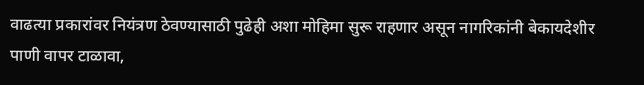वाढत्या प्रकारांवर नियंत्रण ठेवण्यासाठी पुढेही अशा मोहिमा सुरू राहणार असून नागरिकांनी बेकायदेशीर पाणी वापर टाळावा,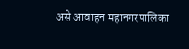असे आवाहन महानगरपालिका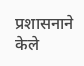प्रशासनाने केले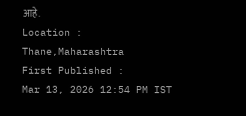आहे.
Location :
Thane,Maharashtra
First Published :
Mar 13, 2026 12:54 PM IST